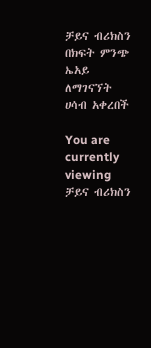ቻይና ብሪክስን በክፍት ምንጭ ኤአይ ለማገናኘት ሀሳብ አቀረበች

You are currently viewing ቻይና ብሪክስን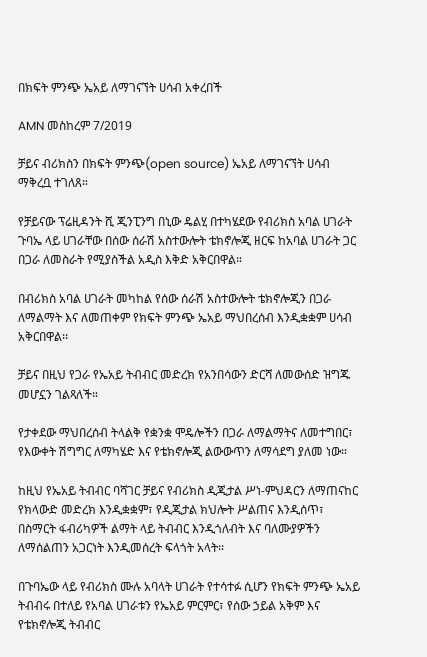በክፍት ምንጭ ኤአይ ለማገናኘት ሀሳብ አቀረበች

AMN መስከረም 7/2019

ቻይና ብሪክስን በክፍት ምንጭ(open source) ኤአይ ለማገናኘት ሀሳብ ማቅረቧ ተገለጸ።

የቻይናው ፕሬዚዳንት ሺ ጂንፒንግ በኒው ዴልሂ በተካሄደው የብሪክስ አባል ሀገራት ጉባኤ ላይ ሀገራቸው በሰው ሰራሽ አስተውሎት ቴክኖሎጂ ዘርፍ ከአባል ሀገራት ጋር በጋራ ለመስራት የሚያስችል አዲስ እቅድ አቅርበዋል።

በብሪክስ አባል ሀገራት መካከል የሰው ሰራሽ አስተውሎት ቴክኖሎጂን በጋራ ለማልማት እና ለመጠቀም የክፍት ምንጭ ኤአይ ማህበረሰብ እንዲቋቋም ሀሳብ አቅርበዋል፡፡

ቻይና በዚህ የጋራ የኤአይ ትብብር መድረክ የአንበሳውን ድርሻ ለመውሰድ ዝግጁ መሆኗን ገልጻለች።

የታቀደው ማህበረሰብ ትላልቅ የቋንቋ ሞዴሎችን በጋራ ለማልማትና ለመተግበር፣ የእውቀት ሽግግር ለማካሄድ እና የቴክኖሎጂ ልውውጥን ለማሳደግ ያለመ ነው።

ከዚህ የኤአይ ትብብር ባሻገር ቻይና የብሪክስ ዲጂታል ሥነ-ምህዳርን ለማጠናከር የክላውድ መድረክ እንዲቋቋም፣ የዲጂታል ክህሎት ሥልጠና እንዲሰጥ፣ በስማርት ፋብሪካዎች ልማት ላይ ትብብር እንዲጎለብት እና ባለሙያዎችን ለማሰልጠን አጋርነት እንዲመሰረት ፍላጎት አላት፡፡

በጉባኤው ላይ የብሪክስ ሙሉ አባላት ሀገራት የተሳተፉ ሲሆን የክፍት ምንጭ ኤአይ ትብብሩ በተለይ የአባል ሀገራቱን የኤአይ ምርምር፣ የሰው ኃይል አቅም እና የቴክኖሎጂ ትብብር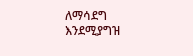ለማሳደግ እንደሚያግዝ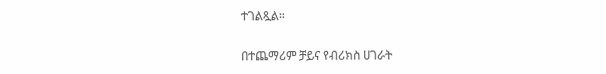ተገልጿል።

በተጨማሪም ቻይና የብሪክስ ሀገራት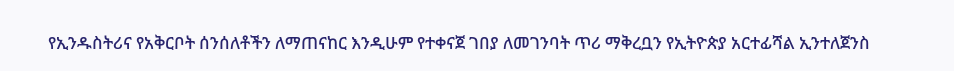የኢንዱስትሪና የአቅርቦት ሰንሰለቶችን ለማጠናከር እንዲሁም የተቀናጀ ገበያ ለመገንባት ጥሪ ማቅረቧን የኢትዮጵያ አርተፊሻል ኢንተለጀንስ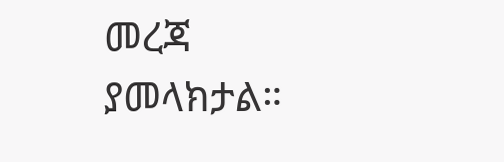መረጃ ያመላክታል።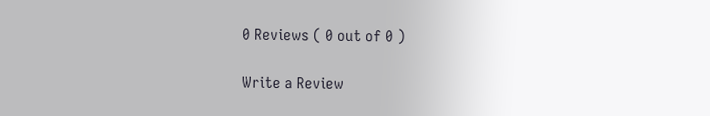0 Reviews ( 0 out of 0 )

Write a Review